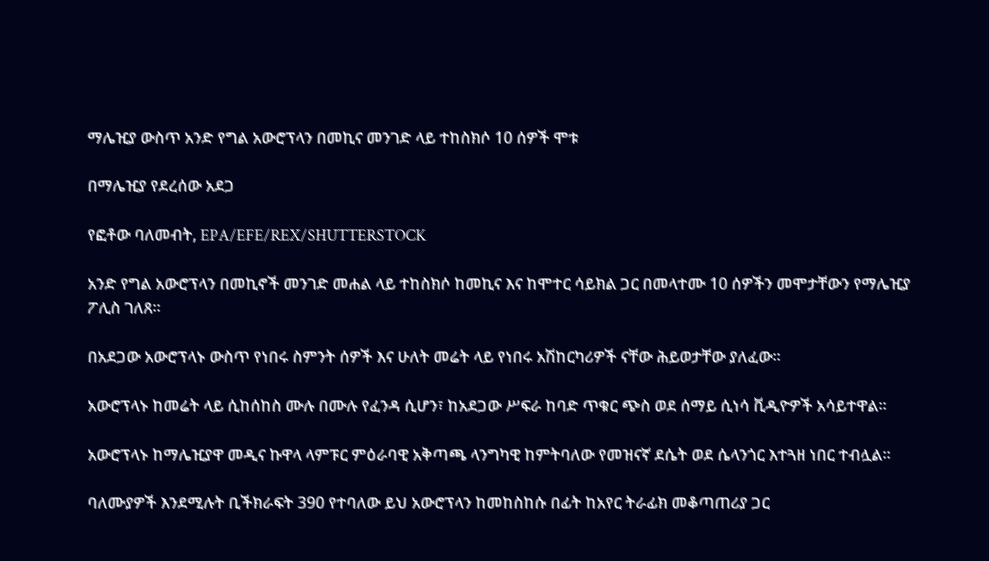ማሌዢያ ውስጥ አንድ የግል አውሮፕላን በመኪና መንገድ ላይ ተከስክሶ 10 ሰዎች ሞቱ

በማሌዢያ የደረሰው አደጋ

የፎቶው ባለመብት, EPA/EFE/REX/SHUTTERSTOCK

አንድ የግል አውሮፕላን በመኪኖች መንገድ መሐል ላይ ተከስክሶ ከመኪና እና ከሞተር ሳይክል ጋር በመላተሙ 10 ሰዎችን መሞታቸውን የማሌዢያ ፖሊስ ገለጸ።

በአደጋው አውሮፕላኑ ውስጥ የነበሩ ስምንት ሰዎች እና ሁለት መሬት ላይ የነበሩ አሽከርካሪዎች ናቸው ሕይወታቸው ያለፈው።

አውሮፕላኑ ከመሬት ላይ ሲከሰከስ ሙሉ በሙሉ የፈንዳ ሲሆን፣ ከአደጋው ሥፍራ ከባድ ጥቁር ጭስ ወደ ሰማይ ሲነሳ ቪዲዮዎች አሳይተዋል።

አውሮፕላኑ ከማሌዢያዋ መዲና ኩዋላ ላምፑር ምዕራባዊ አቅጣጫ ላንግካዊ ከምትባለው የመዝናኛ ደሴት ወደ ሴላንጎር እተጓዘ ነበር ተብሏል።

ባለሙያዎች እንደሚሉት ቢችክራፍት 390 የተባለው ይህ አውሮፕላን ከመከስከሱ በፊት ከአየር ትራፊክ መቆጣጠሪያ ጋር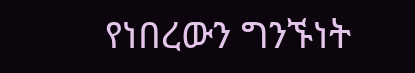የነበረውን ግንኙነት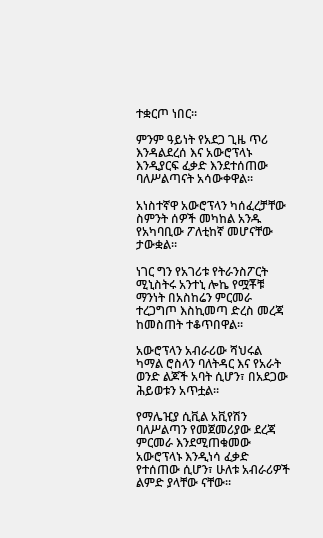ተቋርጦ ነበር።

ምንም ዓይነት የአደጋ ጊዜ ጥሪ እንዳልደረሰ እና አውሮፕላኑ እንዲያርፍ ፈቃድ እንደተሰጠው ባለሥልጣናት አሳውቀዋል።

አነስተኛዋ አውሮፕላን ካሰፈረቻቸው ስምንት ሰዎች መካከል አንዱ የአካባቢው ፖለቲከኛ መሆናቸው ታውቋል።

ነገር ግን የአገሪቱ የትራንስፖርት ሚኒስትሩ አንተኒ ሎኬ የሟቾቹ ማንነት በአስከሬን ምርመራ ተረጋግጦ እስኪመጣ ድረስ መረጃ ከመስጠት ተቆጥበዋል።

አውሮፕላን አብራሪው ሻህሩል ካማል ሮስላን ባለትዳር እና የአራት ወንድ ልጆች አባት ሲሆን፣ በአደጋው ሕይወቱን አጥቷል።

የማሌዢያ ሲቪል አቪየሽን ባለሥልጣን የመጀመሪያው ደረጃ ምርመራ እንደሚጠቁመው አውሮፕላኑ እንዲነሳ ፈቃድ የተሰጠው ሲሆን፣ ሁለቱ አብራሪዎች ልምድ ያላቸው ናቸው።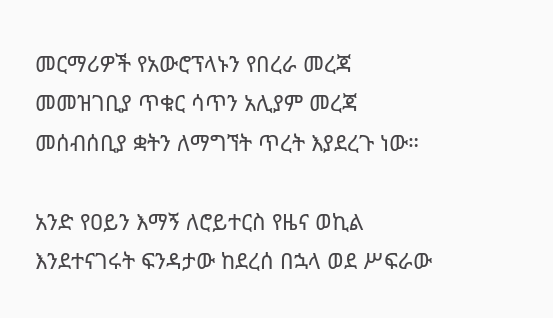መርማሪዎች የአውሮፕላኑን የበረራ መረጃ መመዝገቢያ ጥቁር ሳጥን አሊያም መረጃ መሰብሰቢያ ቋትን ለማግኘት ጥረት እያደረጉ ነው።

አንድ የዐይን እማኝ ለሮይተርስ የዜና ወኪል እንደተናገሩት ፍንዳታው ከደረሰ በኋላ ወደ ሥፍራው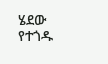ሄደው የተጎዱ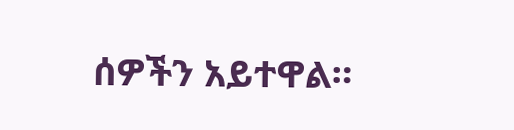ሰዎችን አይተዋል።